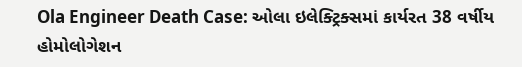Ola Engineer Death Case: ઓલા ઇલેક્ટ્રિક્સમાં કાર્યરત 38 વર્ષીય હોમોલોગેશન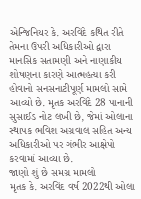એન્જિનિયર કે. અરવિંદે કથિત રીતે તેમના ઉપરી અધિકારીઓ દ્વારા માનસિક સતામણી અને નાણાકીય શોષણના કારણે આત્મહત્યા કરી હોવાનો સનસનાટીપૂર્ણ મામલો સામે આવ્યો છે. મૃતક અરવિંદે 28 પાનાની સુસાઈડ નોટ લખી છે, જેમાં ઓલાના સ્થાપક ભવિશ અગ્રવાલ સહિત અન્ય અધિકારીઓ પર ગંભીર આક્ષેપો કરવામાં આવ્યા છે.
જાણો શું છે સમગ્ર મામલો
મૃતક કે. અરવિંદ વર્ષ 2022થી ઓલા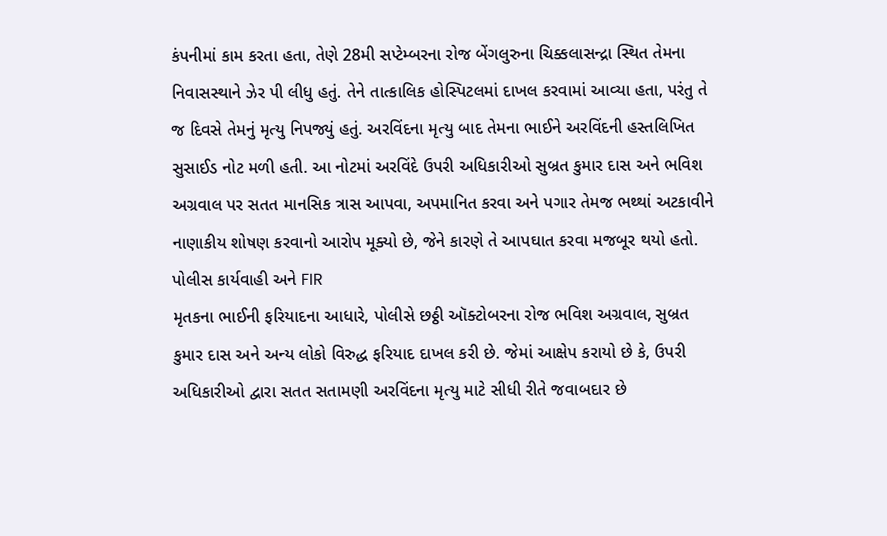કંપનીમાં કામ કરતા હતા, તેણે 28મી સપ્ટેમ્બરના રોજ બેંગલુરુના ચિક્કલાસન્દ્રા સ્થિત તેમના નિવાસસ્થાને ઝેર પી લીધુ હતું. તેને તાત્કાલિક હોસ્પિટલમાં દાખલ કરવામાં આવ્યા હતા, પરંતુ તે જ દિવસે તેમનું મૃત્યુ નિપજ્યું હતું. અરવિંદના મૃત્યુ બાદ તેમના ભાઈને અરવિંદની હસ્તલિખિત સુસાઈડ નોટ મળી હતી. આ નોટમાં અરવિંદે ઉપરી અધિકારીઓ સુબ્રત કુમાર દાસ અને ભવિશ અગ્રવાલ પર સતત માનસિક ત્રાસ આપવા, અપમાનિત કરવા અને પગાર તેમજ ભથ્થાં અટકાવીને નાણાકીય શોષણ કરવાનો આરોપ મૂક્યો છે, જેને કારણે તે આપઘાત કરવા મજબૂર થયો હતો.
પોલીસ કાર્યવાહી અને FIR
મૃતકના ભાઈની ફરિયાદના આધારે, પોલીસે છઠ્ઠી ઑક્ટોબરના રોજ ભવિશ અગ્રવાલ, સુબ્રત કુમાર દાસ અને અન્ય લોકો વિરુદ્ધ ફરિયાદ દાખલ કરી છે. જેમાં આક્ષેપ કરાયો છે કે, ઉપરી અધિકારીઓ દ્વારા સતત સતામણી અરવિંદના મૃત્યુ માટે સીધી રીતે જવાબદાર છે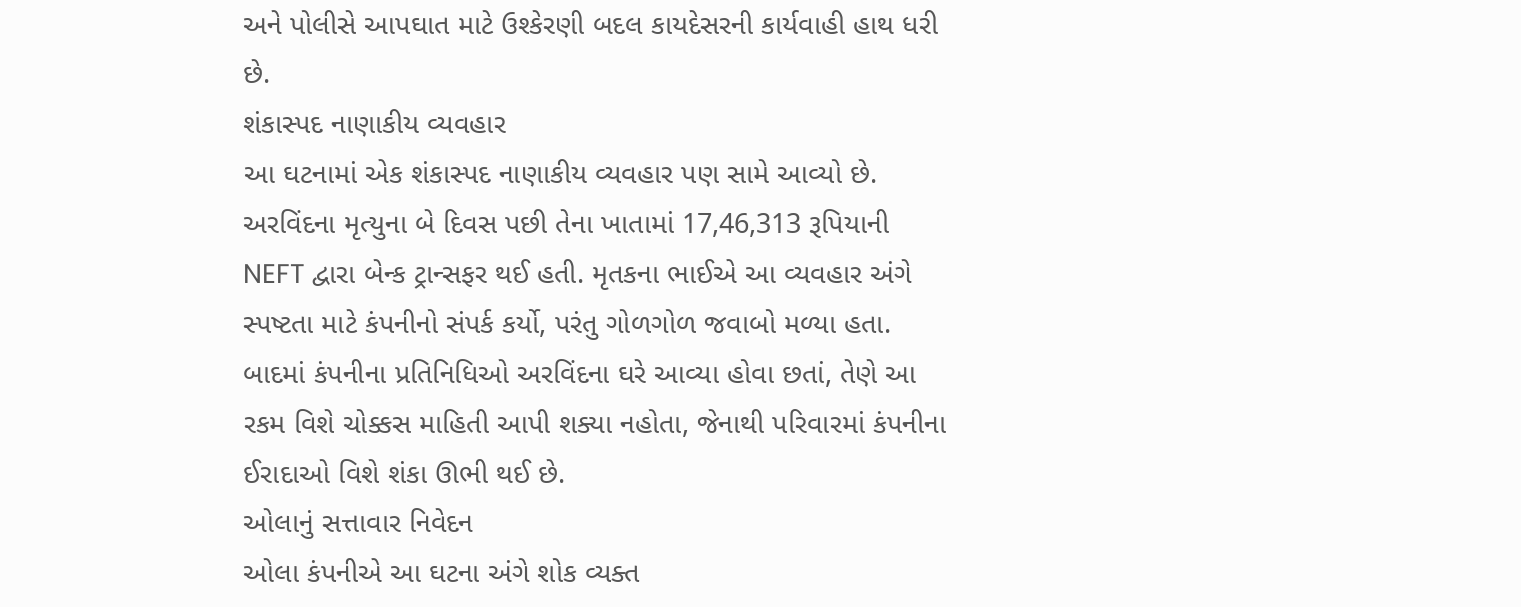અને પોલીસે આપઘાત માટે ઉશ્કેરણી બદલ કાયદેસરની કાર્યવાહી હાથ ધરી છે.
શંકાસ્પદ નાણાકીય વ્યવહાર
આ ઘટનામાં એક શંકાસ્પદ નાણાકીય વ્યવહાર પણ સામે આવ્યો છે. અરવિંદના મૃત્યુના બે દિવસ પછી તેના ખાતામાં 17,46,313 રૂપિયાની NEFT દ્વારા બેન્ક ટ્રાન્સફર થઈ હતી. મૃતકના ભાઈએ આ વ્યવહાર અંગે સ્પષ્ટતા માટે કંપનીનો સંપર્ક કર્યો, પરંતુ ગોળગોળ જવાબો મળ્યા હતા. બાદમાં કંપનીના પ્રતિનિધિઓ અરવિંદના ઘરે આવ્યા હોવા છતાં, તેણે આ રકમ વિશે ચોક્કસ માહિતી આપી શક્યા નહોતા, જેનાથી પરિવારમાં કંપનીના ઈરાદાઓ વિશે શંકા ઊભી થઈ છે.
ઓલાનું સત્તાવાર નિવેદન
ઓલા કંપનીએ આ ઘટના અંગે શોક વ્યક્ત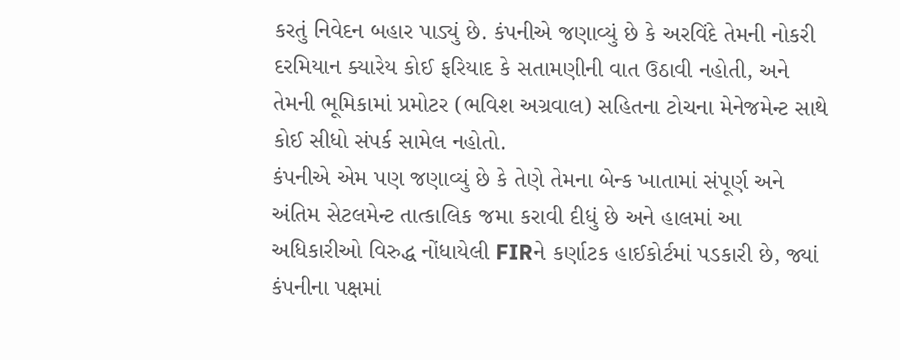કરતું નિવેદન બહાર પાડ્યું છે. કંપનીએ જણાવ્યું છે કે અરવિંદે તેમની નોકરી દરમિયાન ક્યારેય કોઈ ફરિયાદ કે સતામણીની વાત ઉઠાવી નહોતી, અને તેમની ભૂમિકામાં પ્રમોટર (ભવિશ અગ્રવાલ) સહિતના ટોચના મેનેજમેન્ટ સાથે કોઈ સીધો સંપર્ક સામેલ નહોતો.
કંપનીએ એમ પણ જણાવ્યું છે કે તેણે તેમના બેન્ક ખાતામાં સંપૂર્ણ અને અંતિમ સેટલમેન્ટ તાત્કાલિક જમા કરાવી દીધું છે અને હાલમાં આ અધિકારીઓ વિરુદ્ધ નોંધાયેલી FIRને કર્ણાટક હાઈકોર્ટમાં પડકારી છે, જ્યાં કંપનીના પક્ષમાં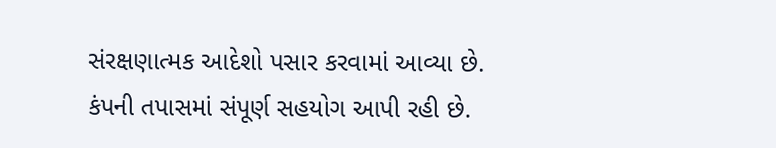સંરક્ષણાત્મક આદેશો પસાર કરવામાં આવ્યા છે. કંપની તપાસમાં સંપૂર્ણ સહયોગ આપી રહી છે.